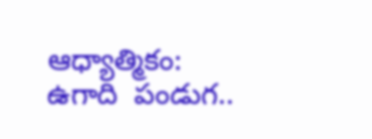ఆధ్యాత్మికం: ఉగాది  పండుగ..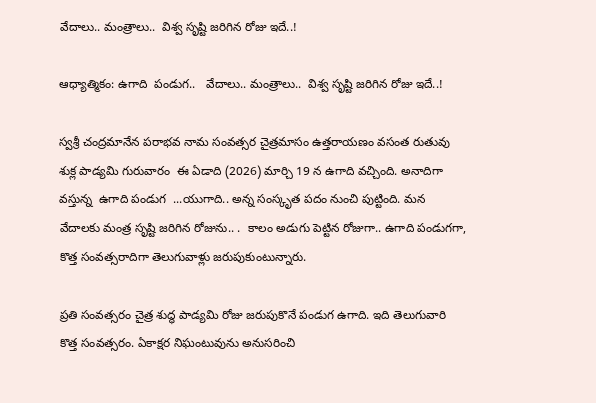వేదాలు.. మంత్రాలు..  విశ్వ సృష్టి జరిగిన రోజు ఇదే..!

ఆధ్యాత్మికం: ఉగాది  పండుగ..   వేదాలు.. మంత్రాలు..  విశ్వ సృష్టి జరిగిన రోజు ఇదే..!

స్వశ్రీ చంద్రమానేన పరాభవ నామ సంవత్సర చైత్రమాసం ఉత్తరాయణం వసంత రుతువు శుక్ల పాడ్యమి గురువారం  ఈ ఏడాది (2026) మార్చి 19 న ఉగాది వచ్చింది. అనాదిగా వస్తున్న  ఉగాది పండుగ  ...యుగాది.. అన్న సంస్కృత పదం నుంచి పుట్టింది. మన వేదాలకు మంత్ర సృష్టి జరిగిన రోజును.. .  కాలం అడుగు పెట్టిన రోజుగా.. ఉగాది పండుగగా, కొత్త సంవత్సరాదిగా తెలుగువాళ్లు జరుపుకుంటున్నారు.

ప్రతి సంవత్సరం చైత్ర శుద్ధ పాడ్యమి రోజు జరుపుకొనే పండుగ ఉగాది. ఇది తెలుగువారి కొత్త సంవత్సరం. ఏకాక్షర నిఘంటువును అనుసరించి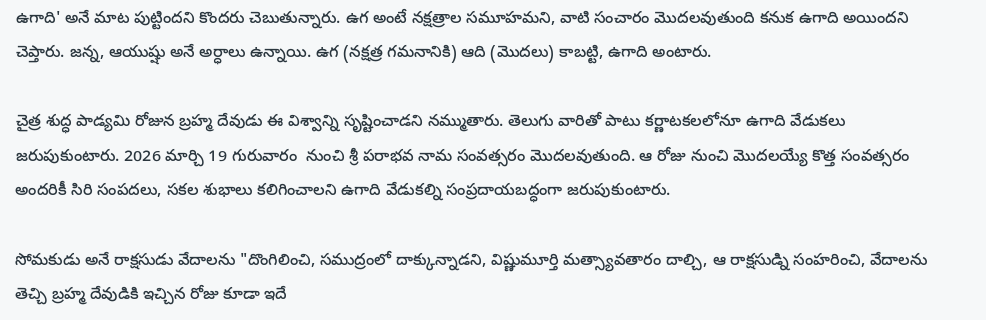ఉగాది' అనే మాట పుట్టిందని కొందరు చెబుతున్నారు. ఉగ అంటే నక్షత్రాల సమూహమని, వాటి సంచారం మొదలవుతుంది కనుక ఉగాది అయిందని చెప్తారు. జన్న, ఆయుష్షు అనే అర్ధాలు ఉన్నాయి. ఉగ (నక్షత్ర గమనానికి) ఆది (మొదలు) కాబట్టి, ఉగాది అంటారు.

చైత్ర శుద్ధ పాడ్యమి రోజున బ్రహ్మ దేవుడు ఈ విశ్వాన్ని సృష్టించాడని నమ్ముతారు. తెలుగు వారితో పాటు కర్ణాటకలలోనూ ఉగాది వేడుకలు జరుపుకుంటారు. 2026 మార్చి 19 గురువారం  నుంచి శ్రీ పరాభవ నామ సంవత్సరం మొదలవుతుంది. ఆ రోజు నుంచి మొదలయ్యే కొత్త సంవత్సరం అందరికీ సిరి సంపదలు, సకల శుభాలు కలిగించాలని ఉగాది వేడుకల్ని సంప్రదాయబద్ధంగా జరుపుకుంటారు.

సోమకుడు అనే రాక్షసుడు వేదాలను "దొంగిలించి, సముద్రంలో దాక్కున్నాడని, విష్ణుమూర్తి మత్స్యావతారం దాల్చి, ఆ రాక్షసుడ్ని సంహరించి, వేదాలను తెచ్చి బ్రహ్మ దేవుడికి ఇచ్చిన రోజు కూడా ఇదే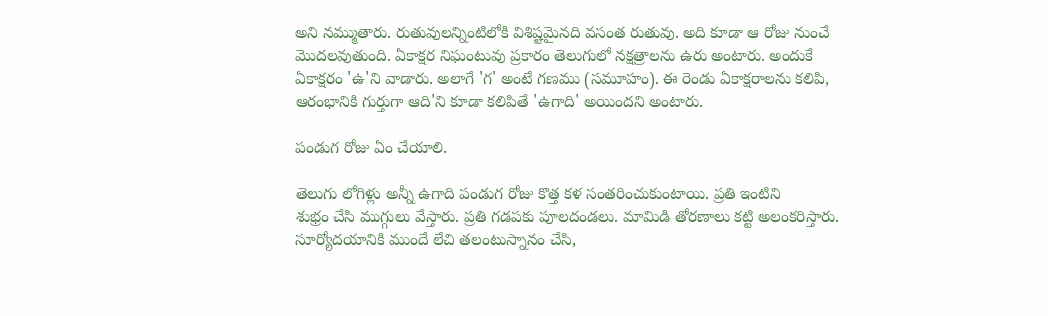అని నమ్ముతారు. రుతువులన్నింటిలోకి విశిష్టమైనది వసంత రుతువు. అది కూడా ఆ రోజు నుంచే మొదలవుతుంది. ఏకాక్షర నిఘంటువు ప్రకారం తెలుగులో నక్షత్రాలను ఉరు అంటారు. అందుకే ఏకాక్షరం 'ఉ'ని వాడారు. అలాగే 'గ' అంటే గణము (సమూహం). ఈ రెండు ఏకాక్షరాలను కలిపి, ఆరంభానికి గుర్తుగా ఆది'ని కూడా కలిపితే 'ఉగాది' అయిందని అంటారు.

పండుగ రోజు ఏం చేయాలి.

తెలుగు లోగిళ్లు అన్నీ ఉగాది పండుగ రోజు కొత్త కళ సంతరించుకుంటాయి. ప్రతి ఇంటిని
శుభ్రం చేసి ముగ్గులు వేస్తారు. ప్రతి గడపకు పూలదండలు. మామిడి తోరణాలు కట్టి అలంకరిస్తారు. సూర్యోదయానికి ముందే లేచి తలంటుస్నానం చేసి,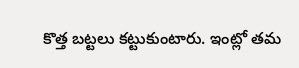కొత్త బట్టలు కట్టుకుంటారు. ఇంట్లో తమ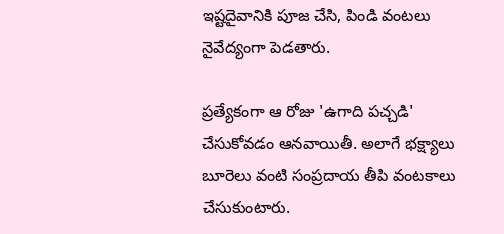ఇష్టదైవానికి పూజ చేసి, పిండి వంటలు నైవేద్యంగా పెడతారు.

ప్రత్యేకంగా ఆ రోజు 'ఉగాది పచ్చడి' చేసుకోవడం ఆనవాయితీ. అలాగే భక్ష్యాలు బూరెలు వంటి సంప్రదాయ తీపి వంటకాలు చేసుకుంటారు.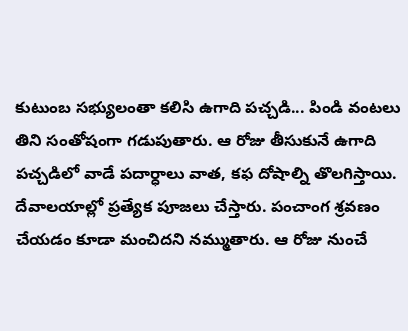కుటుంబ సభ్యులంతా కలిసి ఉగాది పచ్చడి... పిండి వంటలు తిని సంతోషంగా గడుపుతారు. ఆ రోజు తీసుకునే ఉగాది పచ్చడిలో వాడే పదార్ధాలు వాత, కఫ దోషాల్ని తొలగిస్తాయి. దేవాలయాల్లో ప్రత్యేక పూజలు చేస్తారు. పంచాంగ శ్రవణం చేయడం కూడా మంచిదని నమ్ముతారు. ఆ రోజు నుంచే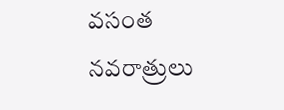వసంత నవరాత్రులు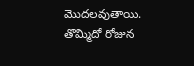మొదలవుతాయి. తొమ్మిదో రోజున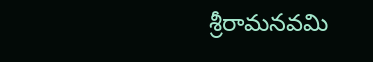శ్రీరామనవమి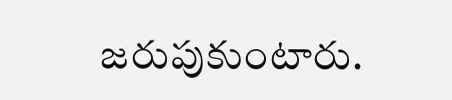జరుపుకుంటారు.